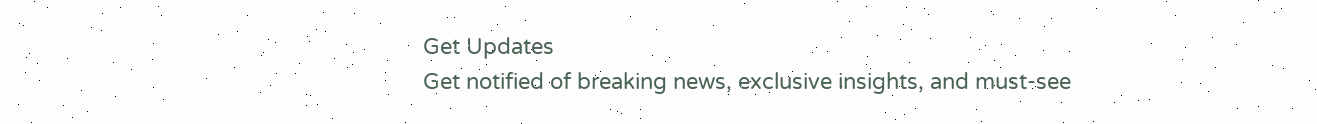Get Updates
Get notified of breaking news, exclusive insights, and must-see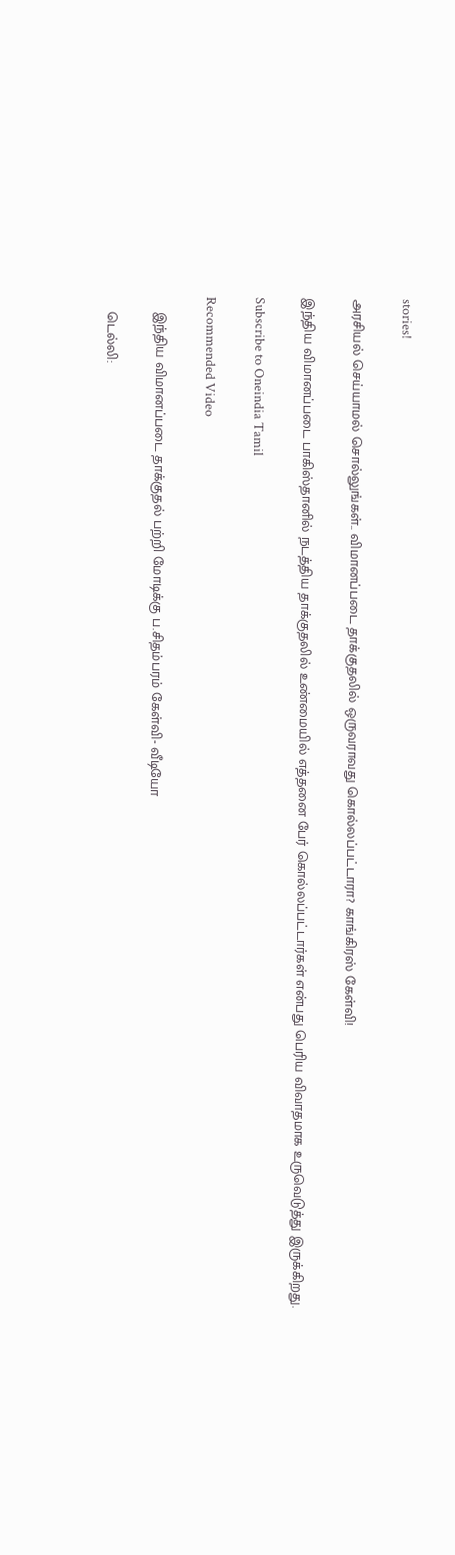stories!

அரசியல் செய்யாமல் சொல்லுங்கள்.. விமானப்படை தாக்குதலில் ஒருவராவது கொல்லப்பட்டாரா? காங்கிரஸ் கேள்வி!

இந்திய விமானப்படை பாகிஸ்தானில் நடத்திய தாக்குதலில் உண்மையில் எத்தனை பேர் கொல்லப்பட்டார்கள் என்பது பெரிய விவாதமாக உருவெடுத்து இருக்கிறது.

Subscribe to Oneindia Tamil

Recommended Video

    இந்திய விமானப்படை தாக்குதல் பற்றி மோடிக்கு ப.சிதம்பரம் கேள்வி- வீடியோ

    டெல்லி: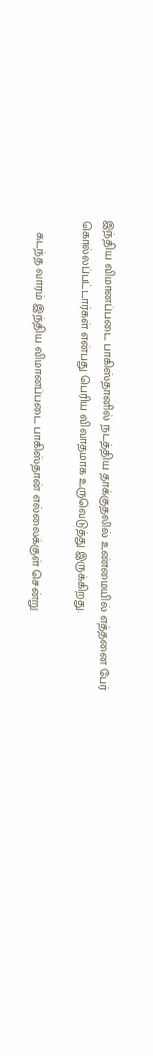இந்திய விமானப்படை பாகிஸ்தானில் நடத்திய தாக்குதலில் உண்மையில் எத்தனை பேர் கொல்லப்பட்டார்கள் என்பது பெரிய விவாதமாக உருவெடுத்து இருக்கிறது.

    கடந்த வாரம் இந்திய விமானப்படை பாகிஸ்தான் எல்லைக்குள் சென்று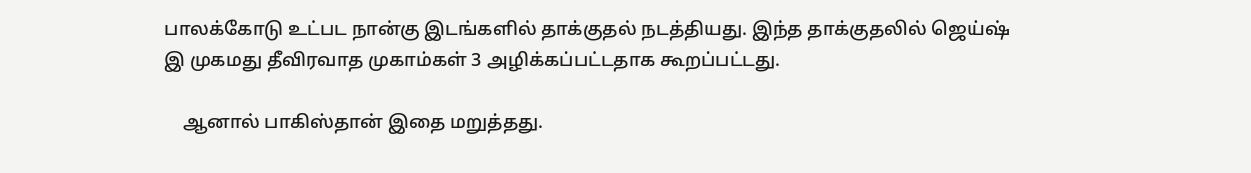பாலக்கோடு உட்பட நான்கு இடங்களில் தாக்குதல் நடத்தியது. இந்த தாக்குதலில் ஜெய்ஷ் இ முகமது தீவிரவாத முகாம்கள் 3 அழிக்கப்பட்டதாக கூறப்பட்டது.

    ஆனால் பாகிஸ்தான் இதை மறுத்தது.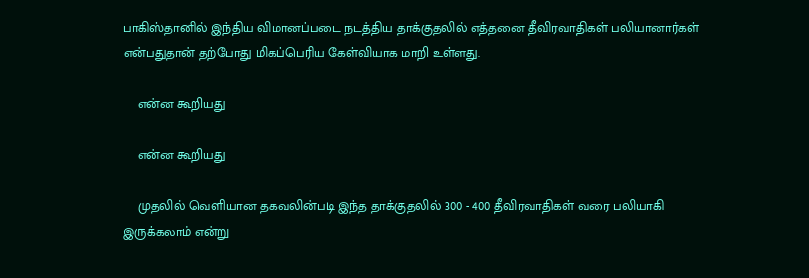பாகிஸ்தானில் இந்திய விமானப்படை நடத்திய தாக்குதலில் எத்தனை தீவிரவாதிகள் பலியானார்கள் என்பதுதான் தற்போது மிகப்பெரிய கேள்வியாக மாறி உள்ளது.

    என்ன கூறியது

    என்ன கூறியது

    முதலில் வெளியான தகவலின்படி இந்த தாக்குதலில் 300 - 400 தீவிரவாதிகள் வரை பலியாகி இருக்கலாம் என்று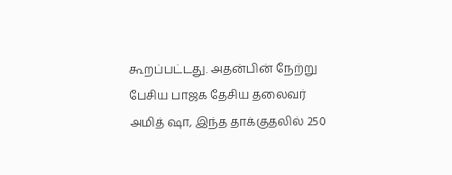கூறப்பட்டது. அதன்பின் நேற்று பேசிய பாஜக தேசிய தலைவர் அமித் ஷா, இந்த தாக்குதலில் 250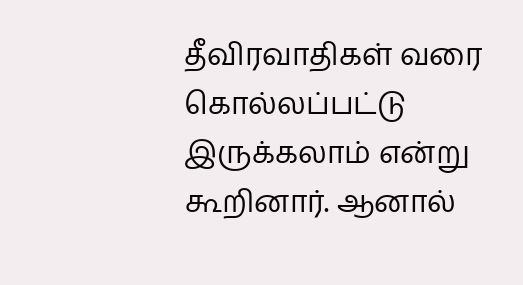தீவிரவாதிகள் வரை கொல்லப்பட்டு இருக்கலாம் என்று கூறினார். ஆனால்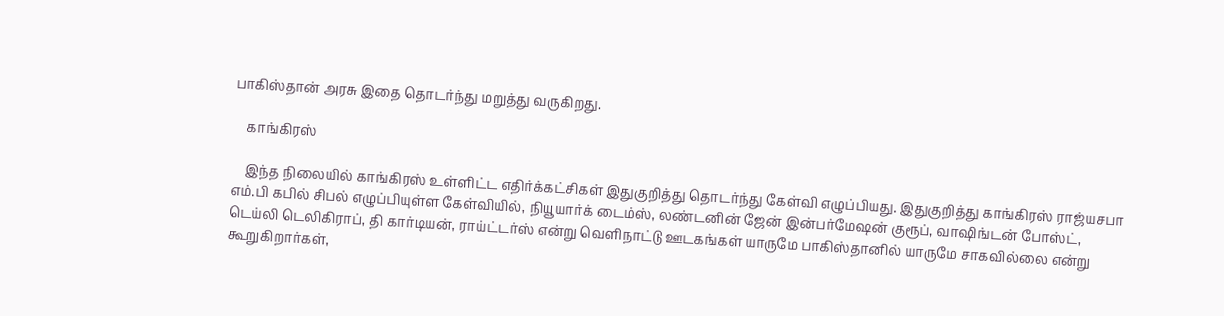பாகிஸ்தான் அரசு இதை தொடர்ந்து மறுத்து வருகிறது.

    காங்கிரஸ்

    இந்த நிலையில் காங்கிரஸ் உள்ளிட்ட எதிர்க்கட்சிகள் இதுகுறித்து தொடர்ந்து கேள்வி எழுப்பியது. இதுகுறித்து காங்கிரஸ் ராஜ்யசபா எம்.பி கபில் சிபல் எழுப்பியுள்ள கேள்வியில், நியூயார்க் டைம்ஸ், லண்டனின் ஜேன் இன்பர்மேஷன் குரூப், வாஷிங்டன் போஸ்ட், டெய்லி டெலிகிராப், தி கார்டியன், ராய்ட்டர்ஸ் என்று வெளிநாட்டு ஊடகங்கள் யாருமே பாகிஸ்தானில் யாருமே சாகவில்லை என்று கூறுகிறார்கள்,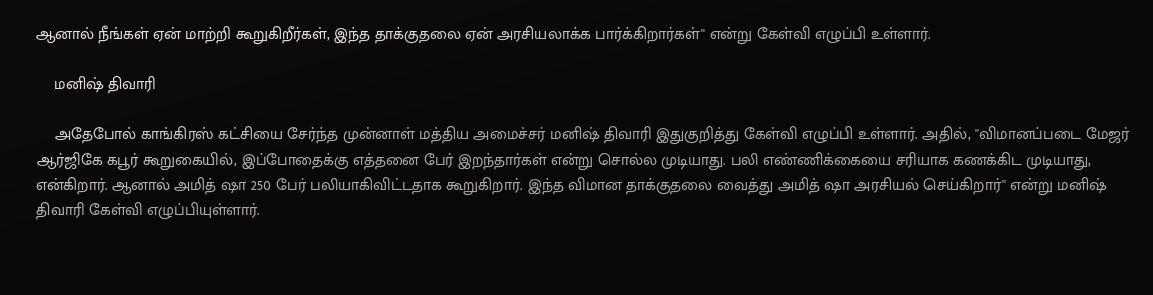ஆனால் நீங்கள் ஏன் மாற்றி கூறுகிறீர்கள், இந்த தாக்குதலை ஏன் அரசியலாக்க பார்க்கிறார்கள்'' என்று கேள்வி எழுப்பி உள்ளார்.

    மனிஷ் திவாரி

    அதேபோல் காங்கிரஸ் கட்சியை சேர்ந்த முன்னாள் மத்திய அமைச்சர் மனிஷ் திவாரி இதுகுறித்து கேள்வி எழுப்பி உள்ளார். அதில், ''விமானப்படை மேஜர் ஆர்ஜிகே கபூர் கூறுகையில், இப்போதைக்கு எத்தனை பேர் இறந்தார்கள் என்று சொல்ல முடியாது. பலி எண்ணிக்கையை சரியாக கணக்கிட முடியாது, என்கிறார். ஆனால் அமித் ஷா 250 பேர் பலியாகிவிட்டதாக கூறுகிறார். இந்த விமான தாக்குதலை வைத்து அமித் ஷா அரசியல் செய்கிறார்'' என்று மனிஷ் திவாரி கேள்வி எழுப்பியுள்ளார்.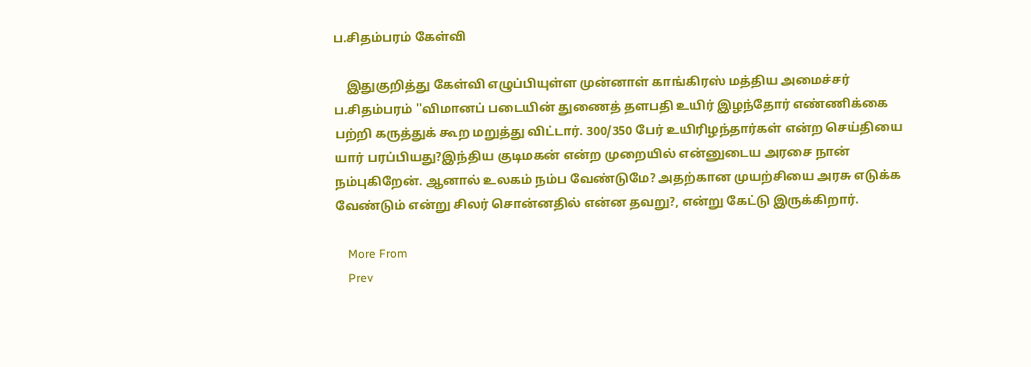ப.சிதம்பரம் கேள்வி

    இதுகுறித்து கேள்வி எழுப்பியுள்ள முன்னாள் காங்கிரஸ் மத்திய அமைச்சர் ப.சிதம்பரம் ''விமானப் படையின் துணைத் தளபதி உயிர் இழந்தோர் எண்ணிக்கை பற்றி கருத்துக் கூற மறுத்து விட்டார். 300/350 பேர் உயிரிழந்தார்கள் என்ற செய்தியை யார் பரப்பியது?இந்திய குடிமகன் என்ற முறையில் என்னுடைய அரசை நான் நம்புகிறேன். ஆனால் உலகம் நம்ப வேண்டுமே? அதற்கான முயற்சியை அரசு எடுக்க வேண்டும் என்று சிலர் சொன்னதில் என்ன தவறு?, என்று கேட்டு இருக்கிறார்.

    More From
    Prev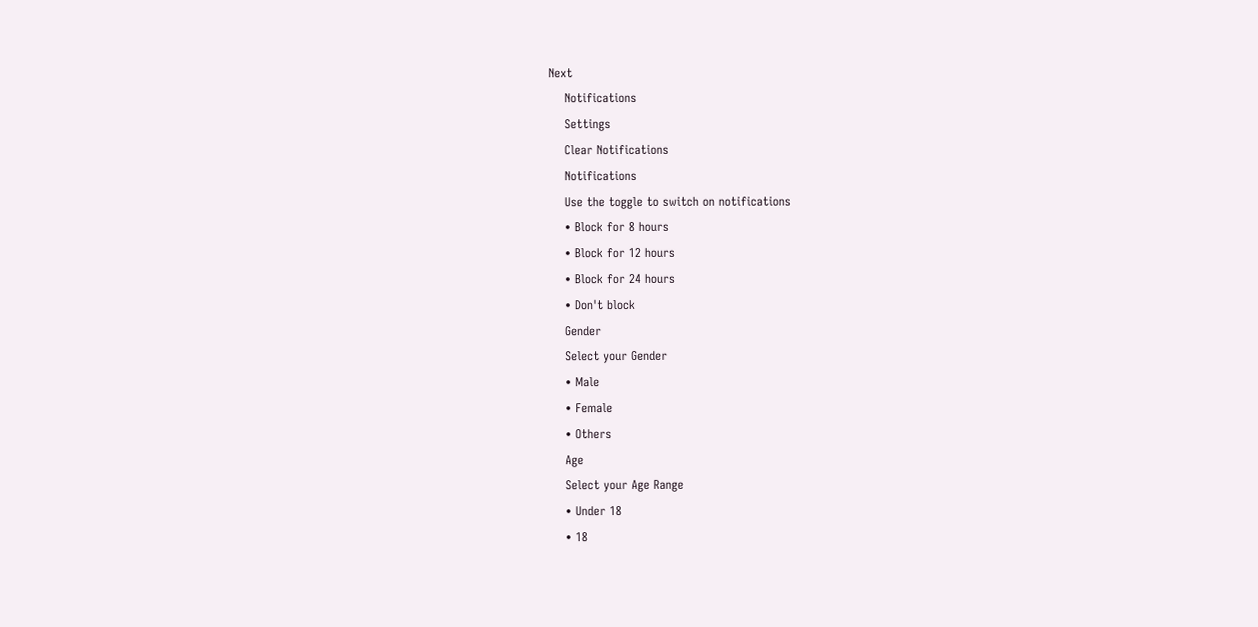Next
    Notifications
    Settings
    Clear Notifications
    Notifications
    Use the toggle to switch on notifications
    • Block for 8 hours
    • Block for 12 hours
    • Block for 24 hours
    • Don't block
    Gender
    Select your Gender
    • Male
    • Female
    • Others
    Age
    Select your Age Range
    • Under 18
    • 18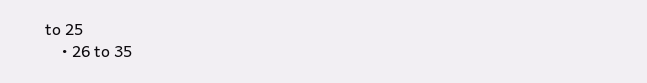to 25
    • 26 to 35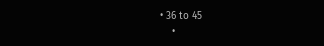• 36 to 45
    •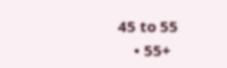45 to 55
    • 55+